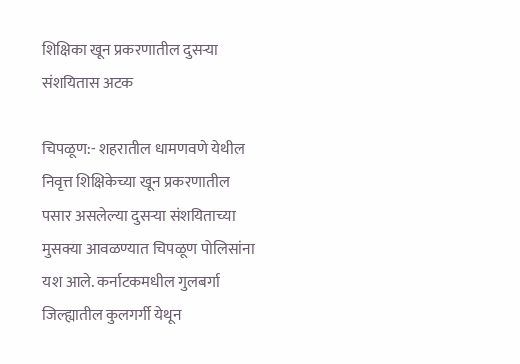शिक्षिका खून प्रकरणातील दुसऱ्या संशयितास अटक

चिपळूण:- शहरातील धामणवणे येथील निवृत्त शिक्षिकेच्या खून प्रकरणातील पसार असलेल्या दुसऱ्या संशयिताच्या मुसक्या आवळण्यात चिपळूण पोलिसांना यश आले. कर्नाटकमधील गुलबर्गा जिल्ह्यातील कुलगर्गी येथून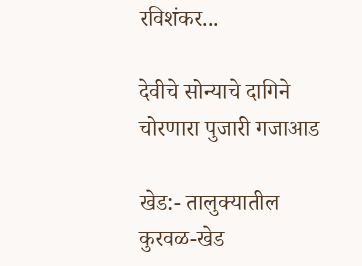रविशंकर...

देवीचे सोन्याचे दागिने चोरणारा पुजारी गजाआड

खेड:- तालुक्यातील कुरवळ-खेड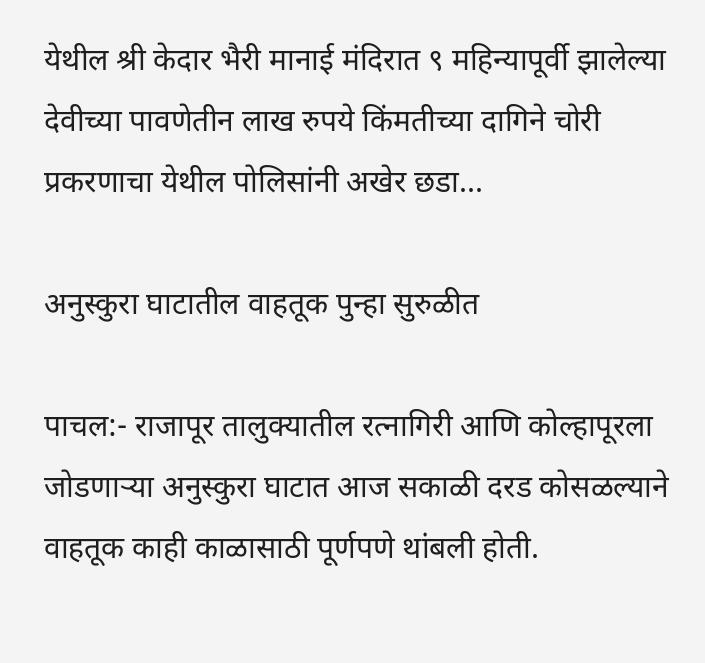येथील श्री केदार भैरी मानाई मंदिरात ९ महिन्यापूर्वी झालेल्या देवीच्या पावणेतीन लाख रुपये किंमतीच्या दागिने चोरी प्रकरणाचा येथील पोलिसांनी अखेर छडा...

अनुस्कुरा घाटातील वाहतूक पुन्हा सुरुळीत

पाचल:- राजापूर तालुक्यातील रत्नागिरी आणि कोल्हापूरला जोडणाऱ्या अनुस्कुरा घाटात आज सकाळी दरड कोसळल्याने वाहतूक काही काळासाठी पूर्णपणे थांबली होती.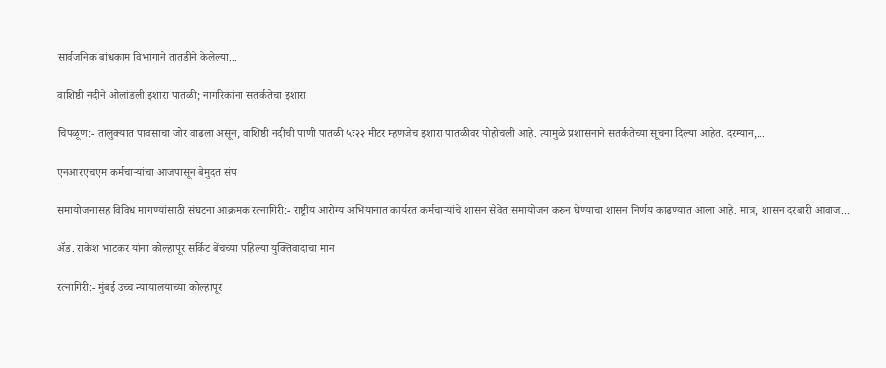सार्वजनिक बांधकाम विभागाने तातडीने केलेल्या...

वाशिष्ठी नदीने ओलांडली इशारा पातळी; नागरिकांना सतर्कतेचा इशारा

चिपळूण:- तालुक्यात पावसाचा जोर वाढला असून, वाशिष्ठी नदीची पाणी पातळी ५ः२२ मीटर म्हणजेच इशारा पातळीवर पोहोचली आहे. त्यामुळे प्रशासनाने सतर्कतेच्या सूचना दिल्या आहेत. दरम्यान,...

एनआरएचएम कर्मचाऱ्यांचा आजपासून बेमुदत संप

समायोजनासह विविध मागण्यांसाठी संघटना आक्रमक रत्नागिरी:- राष्ट्रीय आरोग्य अभियानात कार्यरत कर्मचाऱ्यांचे शासन सेवेत समायोजन करुन घेण्याचा शासन निर्णय काढण्यात आला आहे. मात्र, शासन दरबारी आवाज...

ॲड. राकेश भाटकर यांना कोल्हापूर सर्किट बेंचच्या पहिल्या युक्तिवादाचा मान

रत्नागिरी:- मुंबई उच्च न्यायालयाच्या कोल्हापूर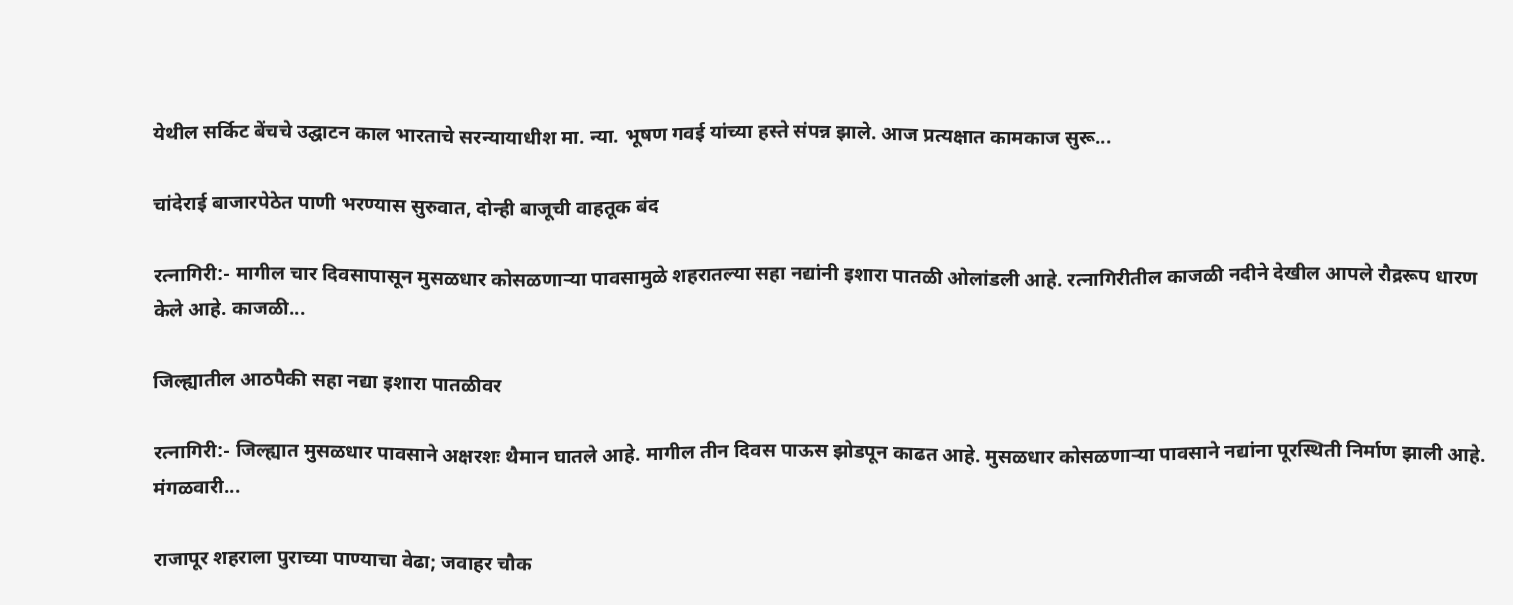येथील सर्किट बेंचचे उद्घाटन काल भारताचे सरन्यायाधीश मा. न्या. भूषण गवई यांच्या हस्ते संपन्न झाले. आज प्रत्यक्षात कामकाज सुरू...

चांदेराई बाजारपेठेत पाणी भरण्यास सुरुवात, दोन्ही बाजूची वाहतूक बंद

रत्नागिरी:- मागील चार दिवसापासून मुसळधार कोसळणाऱ्या पावसामुळे शहरातल्या सहा नद्यांनी इशारा पातळी ओलांडली आहे. रत्नागिरीतील काजळी नदीने देखील आपले रौद्ररूप धारण केले आहे. काजळी...

जिल्ह्यातील आठपैकी सहा नद्या इशारा पातळीवर

रत्नागिरी:- जिल्ह्यात मुसळधार पावसाने अक्षरशः थैमान घातले आहे. मागील तीन दिवस पाऊस झोडपून काढत आहे. मुसळधार कोसळणाऱ्या पावसाने नद्यांना पूरस्थिती निर्माण झाली आहे. मंगळवारी...

राजापूर शहराला पुराच्या पाण्याचा वेढा; जवाहर चौक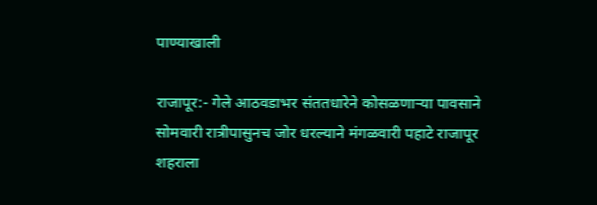पाण्याखाली

राजापूर:- गेले आठवडाभर संततधारेने कोसळणाऱ्या पावसाने सोमवारी रात्रीपासुनच जोर धरल्याने मंगळवारी पहाटे राजापूर शहराला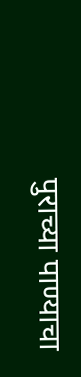पुराच्या पाण्याचा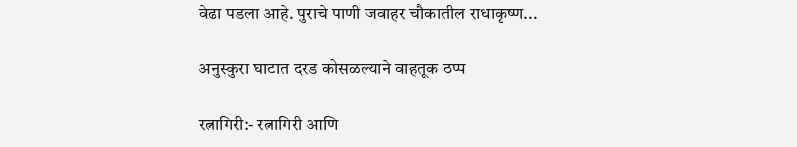वेढा पडला आहे. पुराचे पाणी जवाहर चौकातील राधाकृष्ण...

अनुस्कुरा घाटात दरड कोसळल्याने वाहतूक ठप्प

रत्नागिरी:- रत्नागिरी आणि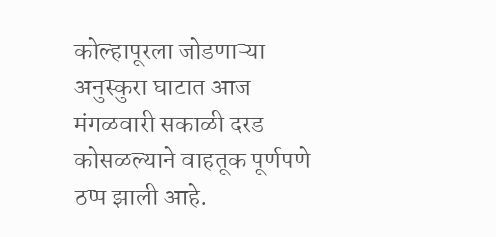कोल्हापूरला जोडणाऱ्या अनुस्कुरा घाटात आज मंगळवारी सकाळी दरड कोसळल्याने वाहतूक पूर्णपणे ठप्प झाली आहे.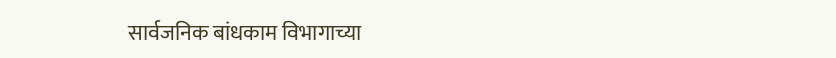सार्वजनिक बांधकाम विभागाच्या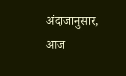अंदाजानुसार, आज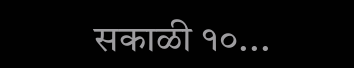सकाळी १०...